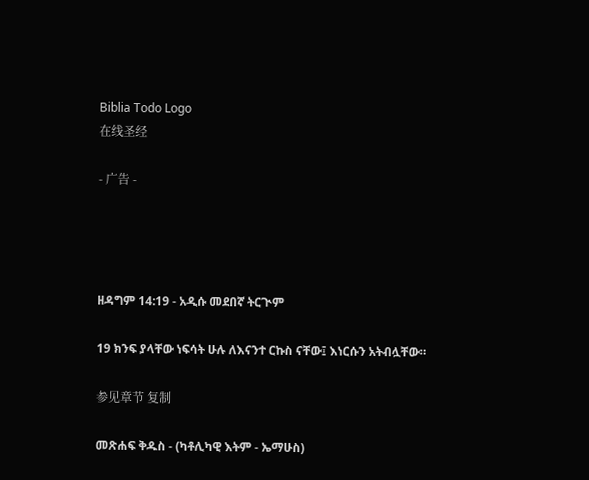Biblia Todo Logo
在线圣经

- 广告 -




ዘዳግም 14:19 - አዲሱ መደበኛ ትርጒም

19 ክንፍ ያላቸው ነፍሳት ሁሉ ለእናንተ ርኩስ ናቸው፤ እነርሱን አትብሏቸው።

参见章节 复制

መጽሐፍ ቅዱስ - (ካቶሊካዊ እትም - ኤማሁስ)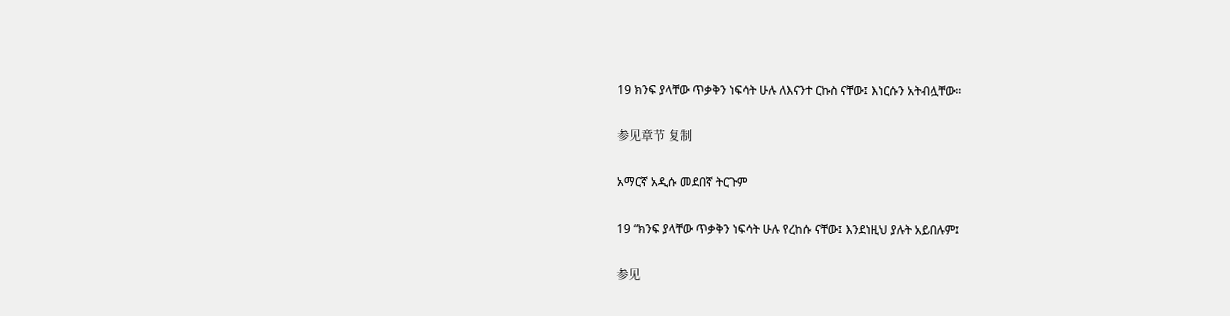19 ክንፍ ያላቸው ጥቃቅን ነፍሳት ሁሉ ለእናንተ ርኩስ ናቸው፤ እነርሱን አትብሏቸው።

参见章节 复制

አማርኛ አዲሱ መደበኛ ትርጉም

19 “ክንፍ ያላቸው ጥቃቅን ነፍሳት ሁሉ የረከሱ ናቸው፤ እንደነዚህ ያሉት አይበሉም፤

参见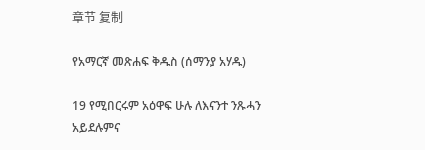章节 复制

የአማርኛ መጽሐፍ ቅዱስ (ሰማንያ አሃዱ)

19 የሚበርሩም አዕዋፍ ሁሉ ለእናንተ ንጹሓን አይደሉምና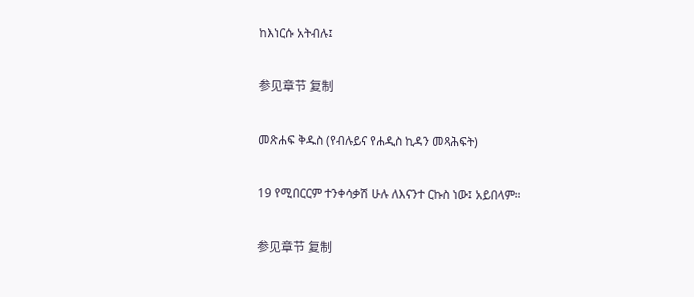ከእነርሱ አትብሉ፤

参见章节 复制

መጽሐፍ ቅዱስ (የብሉይና የሐዲስ ኪዳን መጻሕፍት)

19 የሚበርርም ተንቀሳቃሽ ሁሉ ለእናንተ ርኩስ ነው፤ አይበላም።

参见章节 复制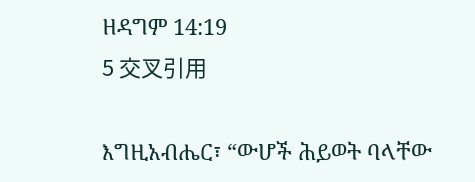ዘዳግም 14:19
5 交叉引用

እግዚአብሔር፣ “ውሆች ሕይወት ባላቸው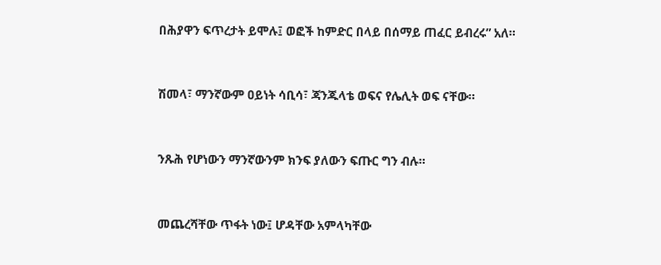በሕያዋን ፍጥረታት ይሞሉ፤ ወፎች ከምድር በላይ በሰማይ ጠፈር ይብረሩ” አለ።


ሽመላ፣ ማንኛውም ዐይነት ሳቢሳ፣ ጃንጁላቴ ወፍና የሌሊት ወፍ ናቸው።


ንጹሕ የሆነውን ማንኛውንም ክንፍ ያለውን ፍጡር ግን ብሉ።


መጨረሻቸው ጥፋት ነው፤ ሆዳቸው አምላካቸው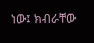ነው፤ ክብራቸው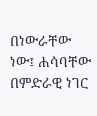በነውራቸው ነው፤ ሐሳባቸው በምድራዊ ነገር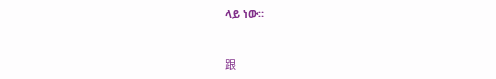ላይ ነው።


跟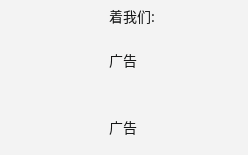着我们:

广告


广告